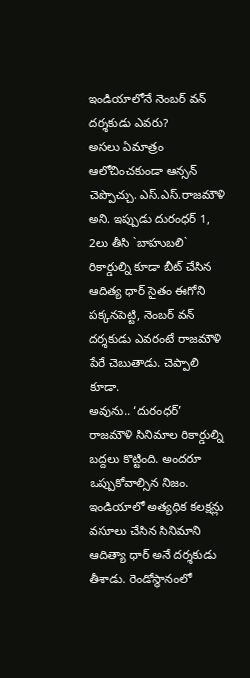ఇండియాలోనే నెంబర్ వన్ దర్శకుడు ఎవరు?
అసలు ఏమాత్రం ఆలోచించకుండా ఆన్సన్ చెప్పొచ్చు. ఎస్.ఎస్.రాజమౌళి అని. ఇప్పుడు దురంధర్ 1, 2లు తీసి `బాహుబలి` రికార్డుల్ని కూడా బీట్ చేసిన ఆదిత్య ధార్ సైతం ఈగోని పక్కనపెట్టి, నెంబర్ వన్ దర్శకుడు ఎవరంటే రాజమౌళి పేరే చెబుతాడు. చెప్పాలి కూడా.
అవును.. ‘దురంధర్’ రాజమౌళి సినిమాల రికార్డుల్ని బద్దలు కొట్టింది. అందరూ ఒప్పుకోవాల్సిన నిజం. ఇండియాలో అత్యధిక కలక్షన్లు వసూలు చేసిన సినిమాని ఆదిత్యా ధార్ అనే దర్శకుడు తీశాడు. రెండోస్థానంలో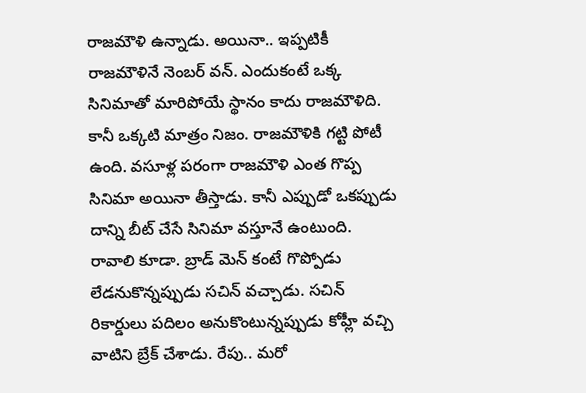రాజమౌళి ఉన్నాడు. అయినా.. ఇప్పటికీ రాజమౌళినే నెంబర్ వన్. ఎందుకంటే ఒక్క సినిమాతో మారిపోయే స్థానం కాదు రాజమౌళిది.
కానీ ఒక్కటి మాత్రం నిజం. రాజమౌళికి గట్టి పోటీ ఉంది. వసూళ్ల పరంగా రాజమౌళి ఎంత గొప్ప సినిమా అయినా తీస్తాడు. కానీ ఎప్పుడో ఒకప్పుడు దాన్ని బీట్ చేసే సినిమా వస్తూనే ఉంటుంది. రావాలి కూడా. బ్రాడ్ మెన్ కంటే గొప్పోడు లేడనుకొన్నప్పుడు సచిన్ వచ్చాడు. సచిన్ రికార్డులు పదిలం అనుకొంటున్నప్పుడు కోహ్లీ వచ్చి వాటిని బ్రేక్ చేశాడు. రేపు.. మరో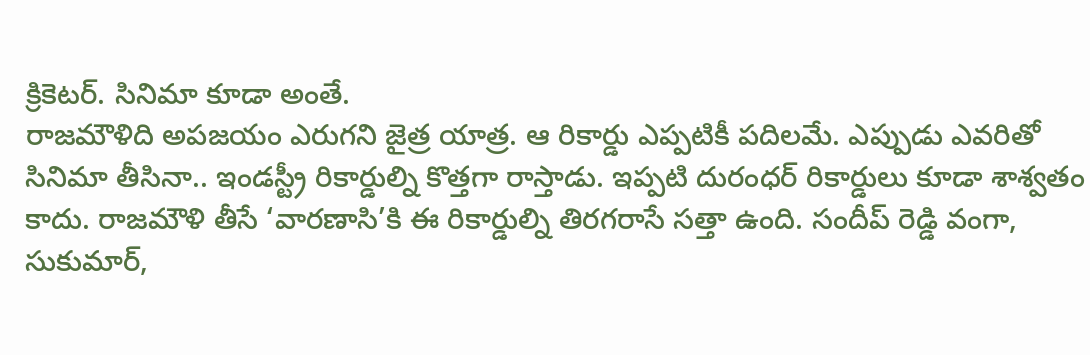క్రికెటర్. సినిమా కూడా అంతే.
రాజమౌళిది అపజయం ఎరుగని జైత్ర యాత్ర. ఆ రికార్డు ఎప్పటికీ పదిలమే. ఎప్పుడు ఎవరితో సినిమా తీసినా.. ఇండస్ట్రీ రికార్డుల్ని కొత్తగా రాస్తాడు. ఇప్పటి దురంధర్ రికార్డులు కూడా శాశ్వతం కాదు. రాజమౌళి తీసే ‘వారణాసి’కి ఈ రికార్డుల్ని తిరగరాసే సత్తా ఉంది. సందీప్ రెడ్డి వంగా, సుకుమార్,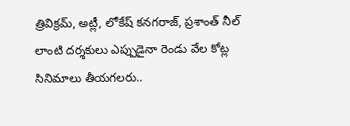త్రివిక్రమ్, అట్లీ, లోకేష్ కనగరాజ్, ప్రశాంత్ నీల్ లాంటి దర్శకులు ఎప్పుడైనా రెండు వేల కోట్ల సినిమాలు తీయగలరు..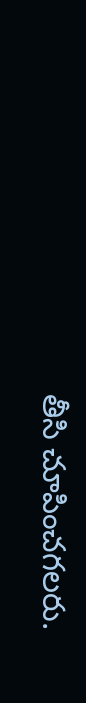తీసి చూపించగలరు.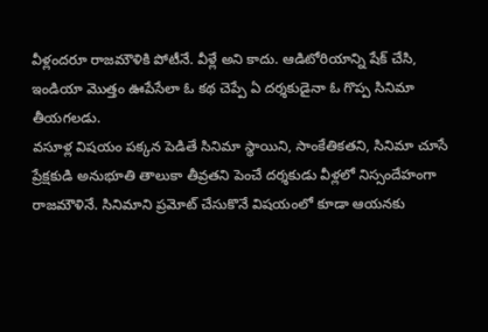వీళ్లందరూ రాజమౌళికి పోటీనే. వీళ్లే అని కాదు. ఆడిటోరియాన్ని షేక్ చేసి, ఇండియా మొత్తం ఊపేసేలా ఓ కథ చెప్పే ఏ దర్శకుడైనా ఓ గొప్ప సినిమా తీయగలడు.
వసూళ్ల విషయం పక్కన పెడితే సినిమా స్థాయిని, సాంకేతికతని, సినిమా చూసే ప్రేక్షకుడి అనుభూతి తాలుకా తీవ్రతని పెంచే దర్శకుడు వీళ్లలో నిస్సందేహంగా రాజమౌళినే. సినిమాని ప్రమోట్ చేసుకొనే విషయంలో కూడా ఆయనకు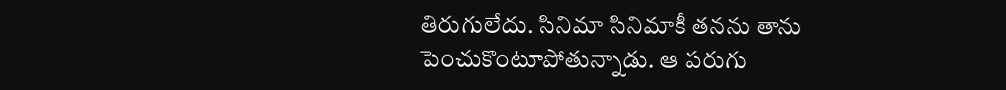తిరుగులేదు. సినిమా సినిమాకీ తనను తాను పెంచుకొంటూపోతున్నాడు. ఆ పరుగు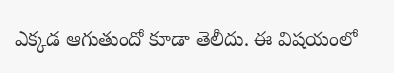ఎక్కడ ఆగుతుందో కూడా తెలీదు. ఈ విషయంలో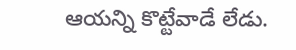ఆయన్ని కొట్టేవాడే లేడు.